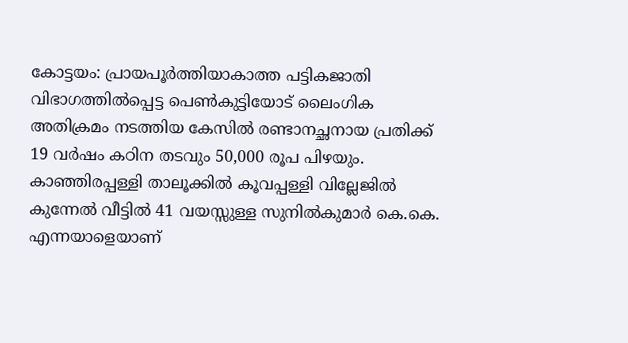കോട്ടയം: പ്രായപൂർത്തിയാകാത്ത പട്ടികജാതി വിഭാഗത്തിൽപ്പെട്ട പെൺകുട്ടിയോട് ലൈംഗിക അതിക്രമം നടത്തിയ കേസിൽ രണ്ടാനച്ഛനായ പ്രതിക്ക് 19 വർഷം കഠിന തടവും 50,000 രൂപ പിഴയും.
കാഞ്ഞിരപ്പള്ളി താലൂക്കിൽ കൂവപ്പള്ളി വില്ലേജിൽ കുന്നേൽ വീട്ടിൽ 41 വയസ്സുള്ള സുനിൽകുമാർ കെ.കെ. എന്നയാളെയാണ്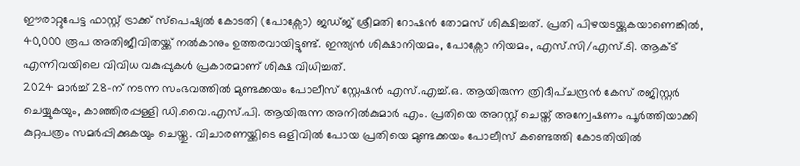ഈരാറ്റുപേട്ട ഫാസ്റ്റ് ട്രാക്ക് സ്പെഷ്യൽ കോടതി (പോക്സോ) ജഡ്ജ് ശ്രീമതി റോഷൻ തോമസ് ശിക്ഷിച്ചത്. പ്രതി പിഴയടയ്ക്കുകയാണെങ്കിൽ, 40,000 രൂപ അതിജീവിതയ്ക്ക് നൽകാനും ഉത്തരവായിട്ടുണ്ട്. ഇന്ത്യൻ ശിക്ഷാനിയമം, പോക്സോ നിയമം, എസ്.സി/എസ്.ടി. ആക്ട് എന്നിവയിലെ വിവിധ വകുപ്പുകൾ പ്രകാരമാണ് ശിക്ഷ വിധിച്ചത്.
2024 മാർച്ച് 28-ന് നടന്ന സംഭവത്തിൽ മുണ്ടക്കയം പോലീസ് സ്റ്റേഷൻ എസ്.എച്ച്.ഒ. ആയിരുന്ന ത്രിദീപ്ചന്ദ്രൻ കേസ് രജിസ്റ്റർ ചെയ്യുകയും, കാഞ്ഞിരപ്പള്ളി ഡി.വൈ.എസ്.പി. ആയിരുന്ന അനിൽകുമാർ എം. പ്രതിയെ അറസ്റ്റ് ചെയ്ത് അന്വേഷണം പൂർത്തിയാക്കി കുറ്റപത്രം സമർപ്പിക്കുകയും ചെയ്തു. വിചാരണയ്ക്കിടെ ഒളിവിൽ പോയ പ്രതിയെ മുണ്ടക്കയം പോലീസ് കണ്ടെത്തി കോടതിയിൽ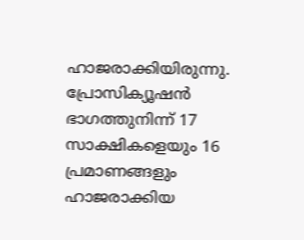ഹാജരാക്കിയിരുന്നു. പ്രോസിക്യൂഷൻ ഭാഗത്തുനിന്ന് 17 സാക്ഷികളെയും 16 പ്രമാണങ്ങളും ഹാജരാക്കിയ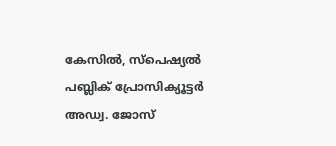കേസിൽ, സ്പെഷ്യൽ പബ്ലിക് പ്രോസിക്യൂട്ടർ അഡ്വ. ജോസ്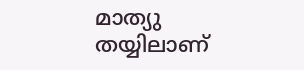മാത്യു തയ്യിലാണ്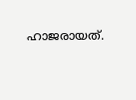ഹാജരായത്.